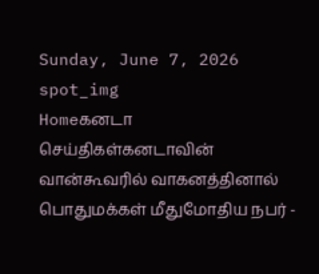Sunday, June 7, 2026
spot_img
Homeகனடா செய்திகள்கனடாவின் வான்கூவரில் வாகனத்தினால் பொதுமக்கள் மீதுமோதிய நபர் -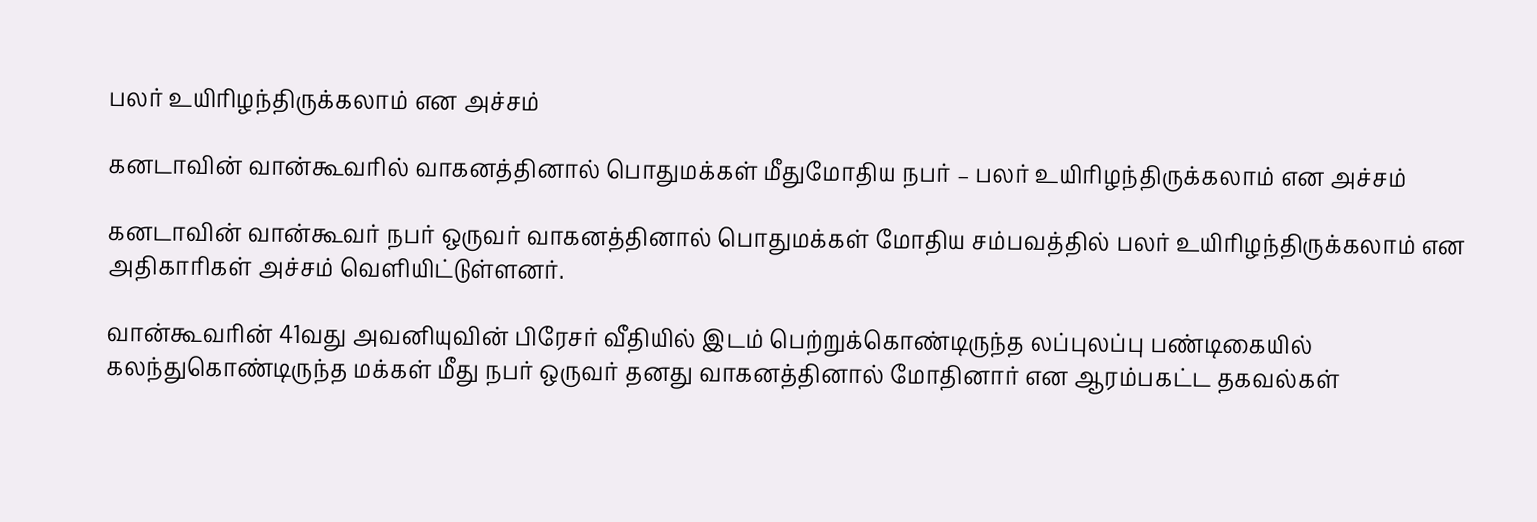பலர் உயிரிழந்திருக்கலாம் என அச்சம்

கனடாவின் வான்கூவரில் வாகனத்தினால் பொதுமக்கள் மீதுமோதிய நபர் – பலர் உயிரிழந்திருக்கலாம் என அச்சம்

கனடாவின் வான்கூவர் நபர் ஒருவர் வாகனத்தினால் பொதுமக்கள் மோதிய சம்பவத்தில் பலர் உயிரிழந்திருக்கலாம் என அதிகாரிகள் அச்சம் வெளியிட்டுள்ளனர்.

வான்கூவரின் 41வது அவனியுவின் பிரேசர் வீதியில் இடம் பெற்றுக்கொண்டிருந்த லப்புலப்பு பண்டிகையில் கலந்துகொண்டிருந்த மக்கள் மீது நபர் ஒருவர் தனது வாகனத்தினால் மோதினார் என ஆரம்பகட்ட தகவல்கள்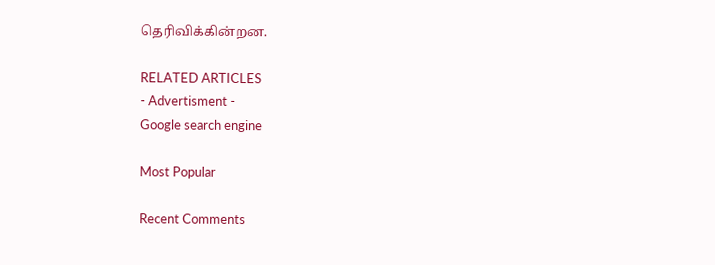தெரிவிக்கின்றன.

RELATED ARTICLES
- Advertisment -
Google search engine

Most Popular

Recent Comments